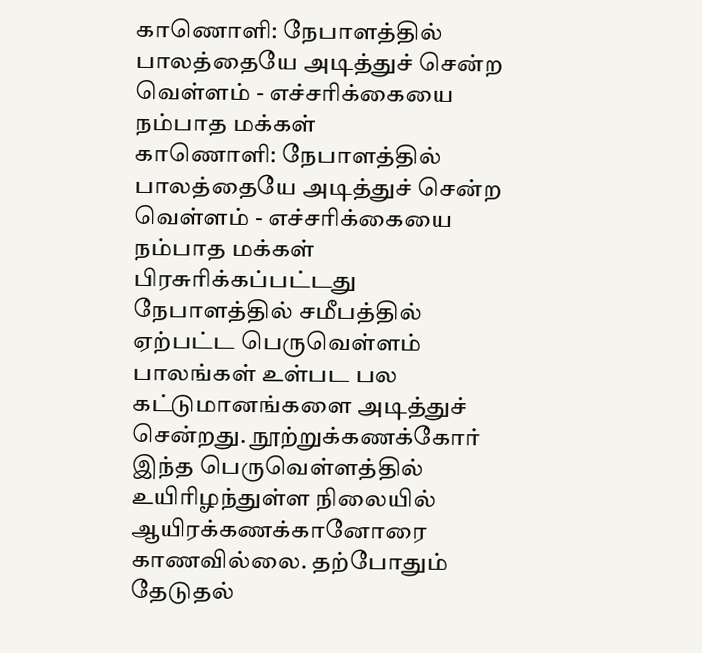காணொளி: நேபாளத்தில் பாலத்தையே அடித்துச் சென்ற வெள்ளம் - எச்சரிக்கையை நம்பாத மக்கள்
காணொளி: நேபாளத்தில் பாலத்தையே அடித்துச் சென்ற வெள்ளம் - எச்சரிக்கையை நம்பாத மக்கள்
பிரசுரிக்கப்பட்டது
நேபாளத்தில் சமீபத்தில் ஏற்பட்ட பெருவெள்ளம் பாலங்கள் உள்பட பல கட்டுமானங்களை அடித்துச் சென்றது. நூற்றுக்கணக்கோர் இந்த பெருவெள்ளத்தில் உயிரிழந்துள்ள நிலையில் ஆயிரக்கணக்கானோரை காணவில்லை. தற்போதும் தேடுதல்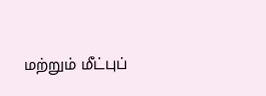மற்றும் மீட்புப்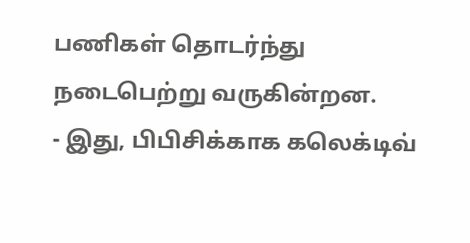பணிகள் தொடர்ந்து நடைபெற்று வருகின்றன.
- இது, பிபிசிக்காக கலெக்டிவ்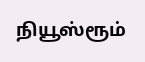நியூஸ்ரூம்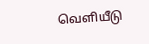வெளியீடு